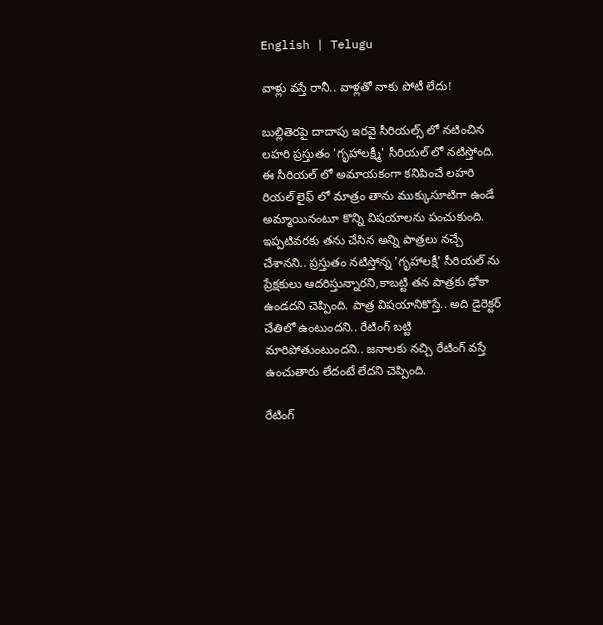English | Telugu

వాళ్లు వ‌స్తే రానీ.. వాళ్లతో నాకు పోటీ లేదు!

బుల్లితెరపై దాదాపు ఇరవై సీరియల్స్ లో నటించిన లహరి ప్రస్తుతం 'గృహాలక్ష్మీ' సీరియల్ లో నటిస్తోంది. ఈ సీరియల్ లో అమాయకంగా కనిపించే లహరి రియల్ లైఫ్ లో మాత్రం తాను ముక్కుసూటిగా ఉండే అమ్మాయినంటూ కొన్ని విషయాలను పంచుకుంది. ఇప్పటివరకు తను చేసిన అన్ని పాత్రలు నచ్చే చేశానని.. ప్రస్తుతం నటిస్తోన్న 'గృహాలక్షీ' సీరియల్ ను ప్రేక్షకులు ఆదరిస్తున్నారని,కాబట్టి తన పాత్రకు ఢోకా ఉండదని చెప్పింది. పాత్ర విషయానికొస్తే.. అది డైరెక్టర్ చేతిలో ఉంటుందని.. రేటింగ్ బట్టి మారిపోతుంటుందని.. జనాలకు నచ్చి రేటింగ్ వస్తే ఉంచుతారు లేదంటే లేదని చెప్పింది.

రేటింగ్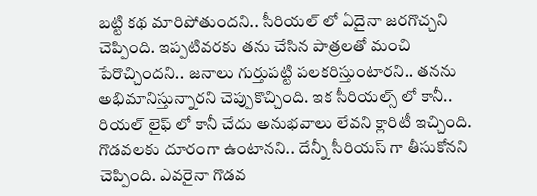బట్టి కథ మారిపోతుందని.. సీరియల్ లో ఏదైనా జరగొచ్చని చెప్పింది. ఇప్పటివరకు తను చేసిన పాత్రలతో మంచి పేరొచ్చిందని.. జనాలు గుర్తుపట్టి పలకరిస్తుంటార‌ని.. తనను అభిమానిస్తున్నారని చెప్పుకొచ్చింది. ఇక సీరియల్స్ లో కానీ.. రియల్ లైఫ్ లో కానీ చేదు అనుభవాలు లేవని క్లారిటీ ఇచ్చింది. గొడవలకు దూరంగా ఉంటానని.. దేన్నీ సీరియస్ గా తీసుకోనని చెప్పింది. ఎవరైనా గొడవ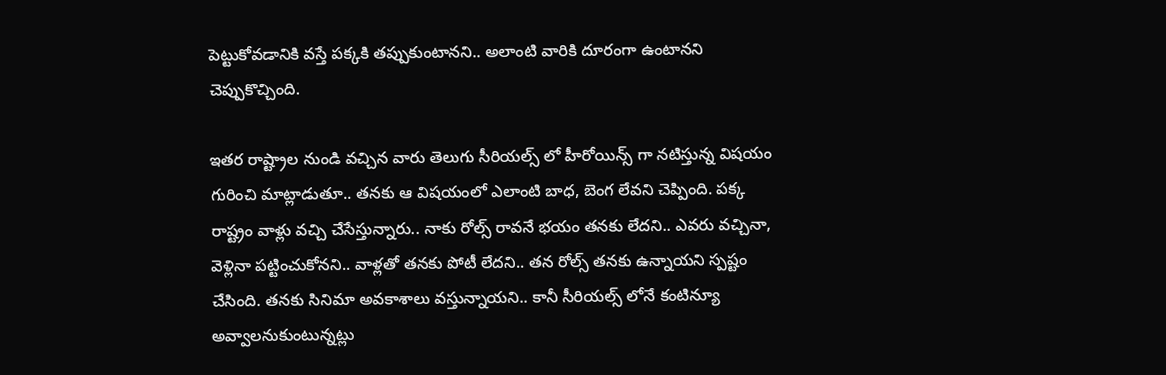పెట్టుకోవడానికి వస్తే పక్కకి తప్పుకుంటానని.. అలాంటి వారికి దూరంగా ఉంటానని చెప్పుకొచ్చింది.

ఇతర రాష్ట్రాల నుండి వచ్చిన వారు తెలుగు సీరియల్స్ లో హీరోయిన్స్ గా నటిస్తున్న విషయం గురించి మాట్లాడుతూ.. తనకు ఆ విషయంలో ఎలాంటి బాధ, బెంగ లేవని చెప్పింది. పక్క రాష్ట్రం వాళ్లు వచ్చి చేసేస్తున్నారు.. నాకు రోల్స్ రావనే భయం తనకు లేదని.. ఎవరు వచ్చినా, వెళ్లినా పట్టించుకోనని.. వాళ్లతో తనకు పోటీ లేదని.. తన రోల్స్ తనకు ఉన్నాయని స్పష్టం చేసింది. తనకు సినిమా అవకాశాలు వస్తున్నాయని.. కానీ సీరియల్స్ లోనే కంటిన్యూ అవ్వాలనుకుంటున్నట్లు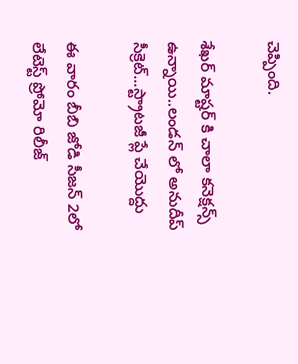చెప్పింది.

శేఖర్ మాష్టర్ కి చాలా కనెక్షన్స్ ఉన్నాయి..లండన్ లో అనుదీప్ సీక్రెట్...స్ట్రాటజీ ప్లే చేయొద్దు

ఈ వారం బీబి జోడి సీజన్ 2లో లేటెస్ట్ ప్రోమో రిలీజ్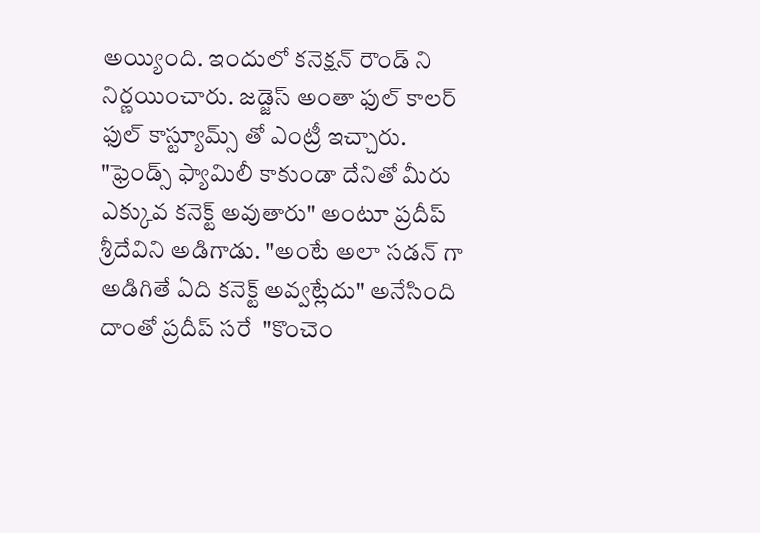అయ్యింది. ఇందులో కనెక్షన్ రౌండ్ ని నిర్ణయించారు. జడ్జెస్ అంతా ఫుల్ కాలర్ ఫుల్ కాస్ట్యూమ్స్ తో ఎంట్రీ ఇచ్చారు. "ఫ్రెండ్స్ ఫ్యామిలీ కాకుండా దేనితో మీరు ఎక్కువ కనెక్ట్ అవుతారు" అంటూ ప్రదీప్ శ్రీదేవిని అడిగాడు. "అంటే అలా సడన్ గా అడిగితే ఏది కనెక్ట్ అవ్వట్లేదు" అనేసింది దాంతో ప్రదీప్ సరే  "కొంచెం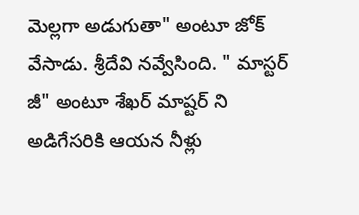మెల్లగా అడుగుతా" అంటూ జోక్ వేసాడు. శ్రీదేవి నవ్వేసింది. " మాస్టర్ జీ" అంటూ శేఖర్ మాష్టర్ ని అడిగేసరికి ఆయన నీళ్లు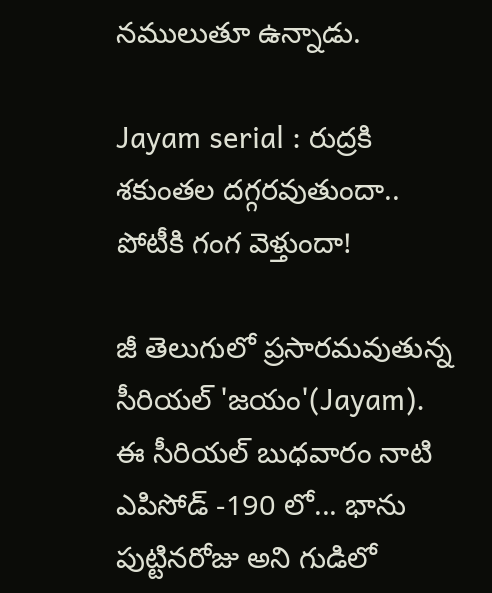నములుతూ ఉన్నాడు.

Jayam serial : రుద్రకి శకుంతల దగ్గరవుతుందా.. పోటీకి గంగ వెళ్తుందా!

జీ తెలుగులో ప్రసారమవుతున్న సీరియల్ 'జయం'(Jayam). ఈ సీరియల్ బుధవారం నాటి ఎపిసోడ్ -190 లో... భాను పుట్టినరోజు అని గుడిలో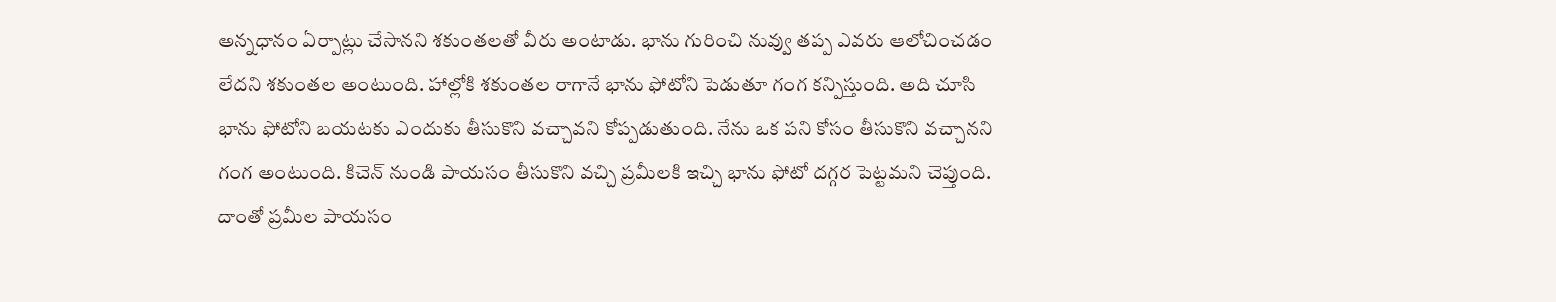అన్నధానం ఏర్పాట్లు చేసానని శకుంతలతో వీరు అంటాడు. భాను గురించి నువ్వు తప్ప ఎవరు ఆలోచించడం లేదని శకుంతల అంటుంది. హాల్లోకి శకుంతల రాగానే భాను ఫోటోని పెడుతూ గంగ కన్పిస్తుంది. అది చూసి భాను ఫోటోని బయటకు ఎందుకు తీసుకొని వచ్చావని కోప్పడుతుంది. నేను ఒక పని కోసం తీసుకొని వచ్చానని గంగ అంటుంది. కిచెన్ నుండి పాయసం తీసుకొని వచ్చి ప్రమీలకి ఇచ్చి భాను ఫోటో దగ్గర పెట్టమని చెప్తుంది. దాంతో ప్రమీల పాయసం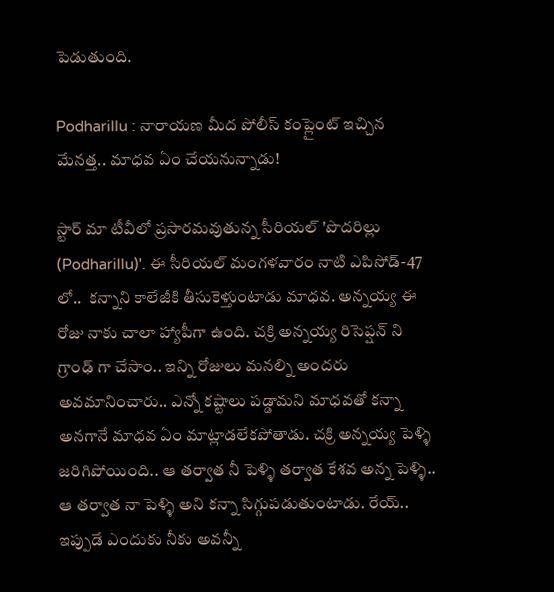పెడుతుంది.

Podharillu : నారాయణ మీద పోలీస్ కంప్లైంట్ ఇచ్చిన మేనత్త.. మాధవ ఏం చేయనున్నాడు!

స్టార్ మా టీవీలో ప్రసారమవుతున్న సీరియల్ 'పొదరిల్లు (Podharillu)'. ఈ సీరియల్ మంగళవారం నాటి ఎపిసోడ్-47 లో..  కన్నాని కాలేజీకి తీసుకెళ్తుంటాడు మాధవ. అన్నయ్య ఈ రోజు నాకు చాలా హ్యాపీగా ఉంది. చక్రి అన్నయ్య రిసెప్షన్ ని గ్రాంఢ్ గా చేసాం.. ఇన్ని రోజులు మనల్ని అందరు అవమానించారు.. ఎన్నో కష్టాలు పడ్డామని మాధవతో కన్నా అనగానే మాధవ ఏం మాట్లాడలేకపోతాడు. చక్రి అన్నయ్య పెళ్ళి జరిగిపోయింది.. ఆ తర్వాత నీ పెళ్ళి తర్వాత కేశవ అన్న పెళ్ళి..  ఆ తర్వాత నా పెళ్ళి అని కన్నా సిగ్గుపడుతుంటాడు. రేయ్.. ఇప్పుడే ఎందుకు నీకు అవన్నీ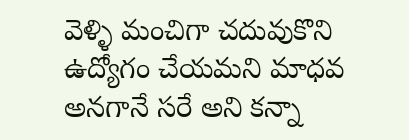వెళ్ళి మంచిగా చదువుకొని ఉద్యోగం చేయమని మాధవ అనగానే సరే అని కన్నా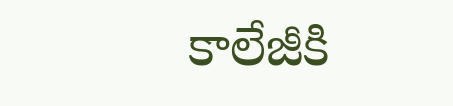కాలేజీకి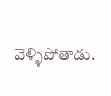వెళ్ళిపోతాడు.